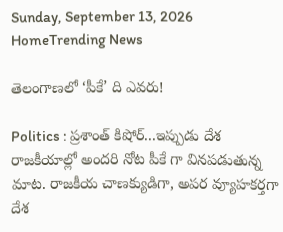Sunday, September 13, 2026
HomeTrending News

తెలంగాణలో ‘పీకే’ ది ఎవరు!

Politics : ప్రశాంత్ కిషోర్...ఇప్పుడు దేశ రాజకీయాల్లో అందరి నోట పీకే గా వినపడుతున్న మాట. రాజకీయ చాణక్యుడిగా, అపర వ్యూహకర్తగా దేశ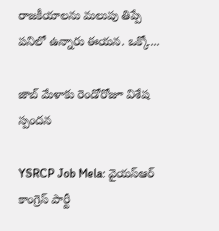రాజకీయాలను మలుపు తిప్పే పనిలో ఉన్నారు ఈయన. ఒక్కో...

జాబ్ మేళాకు రెండోరోజూ విశేష స్పందన

YSRCP Job Mela: వైయస్‌ఆర్‌ కాంగ్రెస్‌ పార్టీ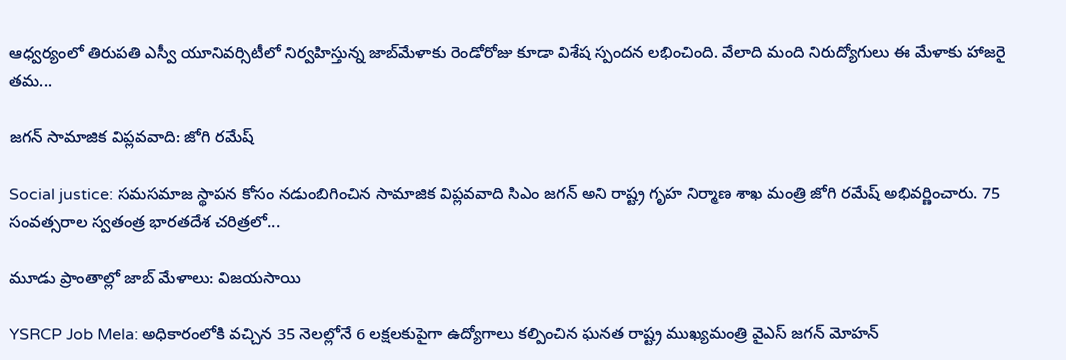ఆధ్వర్యంలో తిరుపతి ఎస్వీ యూనివర్సిటీలో నిర్వహిస్తున్న జాబ్‌మేళాకు రెండోరోజు కూడా విశేష స్పందన లభించింది. వేలాది మంది నిరుద్యోగులు ఈ మేళాకు హాజరై తమ...

జగన్ సామాజిక విప్లవవాది: జోగి రమేష్

Social justice: సమసమాజ స్థాపన కోసం నడుంబిగించిన సామాజిక విప్లవవాది సిఎం జగన్ అని రాష్ట్ర గృహ నిర్మాణ శాఖ మంత్రి జోగి రమేష్ అభివర్ణించారు. 75 సంవత్సరాల స్వతంత్ర భారతదేశ చరిత్రలో...

మూడు ప్రాంతాల్లో జాబ్ మేళాలు: విజయసాయి

YSRCP Job Mela: అధికారంలోకి వచ్చిన 35 నెలల్లోనే 6 లక్షలకుపైగా ఉద్యోగాలు కల్పించిన ఘనత రాష్ట్ర ముఖ్యమంత్రి వైఎస్ జగన్ మోహన్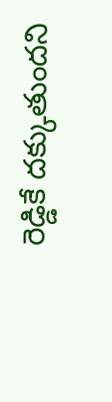రెడ్డికే దక్కుతుందని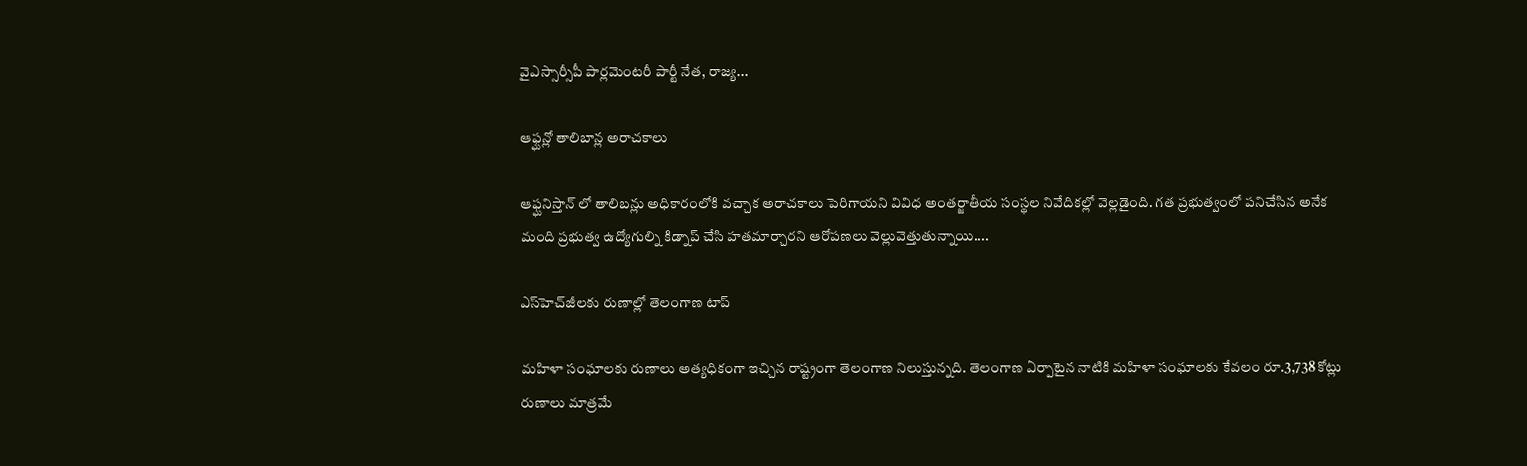వైఎస్సార్సీపీ పార్లమెంటరీ పార్టీ నేత, రాజ్య...

ఆఫ్ఘన్లో తాలిబాన్ల అరాచకాలు

ఆఫ్ఘనిస్తాన్ లో తాలిబన్లు అధికారంలోకి వచ్చాక అరాచకాలు పెరిగాయని వివిధ అంతర్జాతీయ సంస్థల నివేదికల్లో వెల్లడైంది. గత ప్రభుత్వంలో పనిచేసిన అనేక మంది ప్రభుత్వ ఉద్యోగుల్ని కిడ్నాప్ చేసి హతమార్చారని ఆరోపణలు వెల్లువెత్తుతున్నాయి....

ఎస్‌హెచ్‌జీలకు రుణాల్లో తెలంగాణ టాప్

మహిళా సంఘాలకు రుణాలు అత్యధికంగా ఇచ్చిన రాష్ట్రంగా తెలంగాణ నిలుస్తున్నది. తెలంగాణ ఏర్పాటైన నాటికి మహిళా సంఘాలకు కేవలం రూ.3,738 కోట్లు రుణాలు మాత్రమే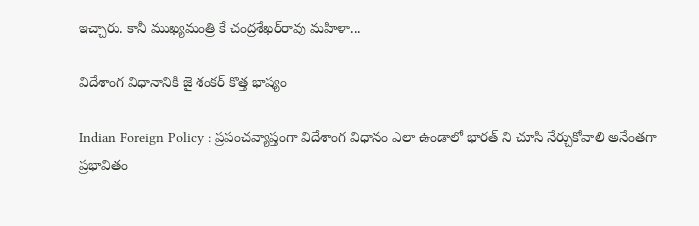ఇచ్చారు. కానీ ముఖ్యమంత్రి కే చంద్రశేఖర్‌రావు మహిళా...

విదేశాంగ విధానానికి జై శంకర్ కొత్త భాష్యం

Indian Foreign Policy : ప్రపంచవ్యాప్తంగా విదేశాంగ విధానం ఎలా ఉండాలో భారత్ ని చూసి నేర్చుకోవాలి అనేంతగా ప్రభావితం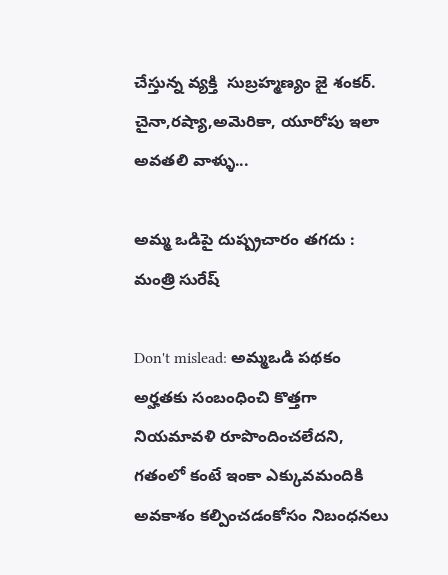చేస్తున్న వ్యక్తి  సుబ్రహ్మణ్యం జై శంకర్. చైనా,రష్యా,అమెరికా, యూరోపు ఇలా అవతలి వాళ్ళు...

అమ్మ ఒడిపై దుష్ప్రచారం తగదు : మంత్రి సురేష్

Don't mislead: అమ్మఒడి పథకం అర్హతకు సంబంధించి కొత్తగా నియమావళి రూపొందించలేదని, గతంలో కంటే ఇంకా ఎక్కువమందికి అవకాశం కల్పించడంకోసం నిబంధనలు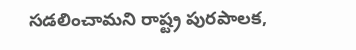సడలించామని రాష్ట్ర పురపాలక,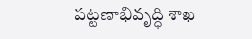పట్టణాభివృద్ధి శాఖ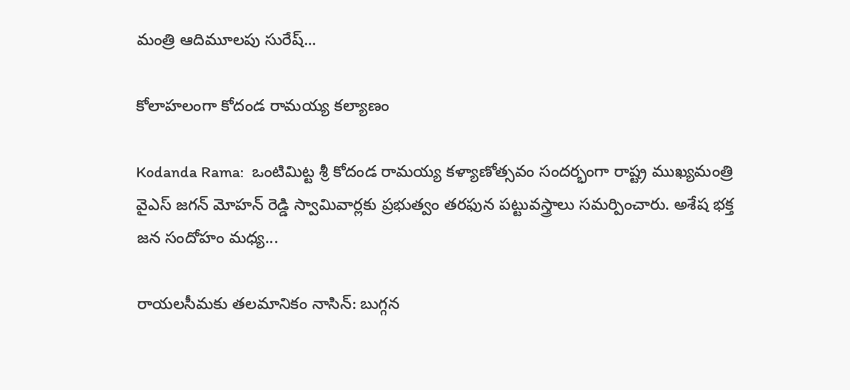మంత్రి ఆదిమూలపు సురేష్...

కోలాహలంగా కోదండ రామయ్య కల్యాణం

Kodanda Rama:  ఒంటిమిట్ట శ్రీ కోదండ రామయ్య కళ్యాణోత్సవం సందర్భంగా రాష్ట్ర ముఖ్యమంత్రి వైఎస్ జగన్ మోహన్ రెడ్డి స్వామివార్లకు ప్రభుత్వం తరఫున పట్టువస్త్రాలు సమర్పించారు. అశేష భక్త జన సందోహం మధ్య...

రాయలసీమకు తలమానికం నాసిన్: బుగ్గన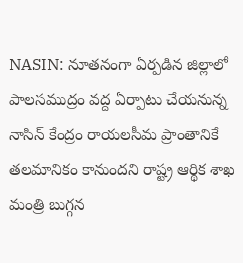NASIN: నూతనంగా ఏర్పడిన జిల్లాలో పాలసముద్రం వద్ద ఏర్పాటు చేయనున్న నాసిన్ కేంద్రం రాయలసీమ ప్రాంతానికే తలమానికం కానుందని రాష్ట్ర ఆర్థిక శాఖ మంత్రి బుగ్గన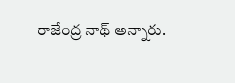రాజేంద్ర నాథ్ అన్నారు.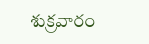శుక్రవారం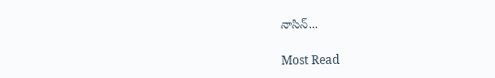నాసిన్...

Most Read